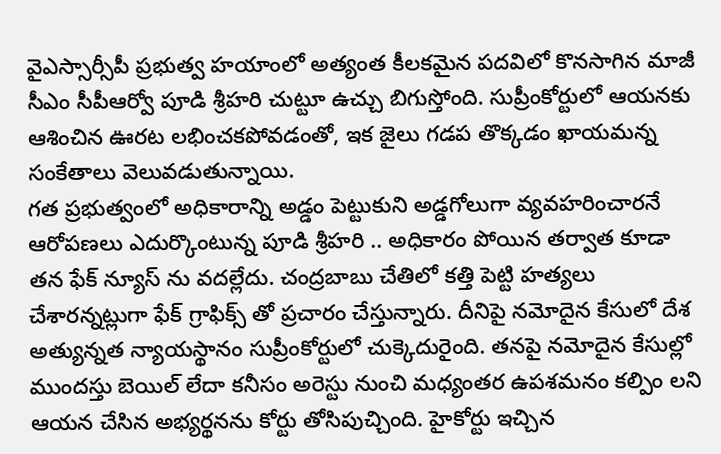వైఎస్సార్సీపీ ప్రభుత్వ హయాంలో అత్యంత కీలకమైన పదవిలో కొనసాగిన మాజీ సీఎం సీపీఆర్వో పూడి శ్రీహరి చుట్టూ ఉచ్చు బిగుస్తోంది. సుప్రీంకోర్టులో ఆయనకు ఆశించిన ఊరట లభించకపోవడంతో, ఇక జైలు గడప తొక్కడం ఖాయమన్న సంకేతాలు వెలువడుతున్నాయి.
గత ప్రభుత్వంలో అధికారాన్ని అడ్డం పెట్టుకుని అడ్డగోలుగా వ్యవహరించారనే ఆరోపణలు ఎదుర్కొంటున్న పూడి శ్రీహరి .. అధికారం పోయిన తర్వాత కూడా తన ఫేక్ న్యూస్ ను వదల్లేదు. చంద్రబాబు చేతిలో కత్తి పెట్టి హత్యలు చేశారన్నట్లుగా ఫేక్ గ్రాఫిక్స్ తో ప్రచారం చేస్తున్నారు. దీనిపై నమోదైన కేసులో దేశ అత్యున్నత న్యాయస్థానం సుప్రీంకోర్టులో చుక్కెదురైంది. తనపై నమోదైన కేసుల్లో ముందస్తు బెయిల్ లేదా కనీసం అరెస్టు నుంచి మధ్యంతర ఉపశమనం కల్పిం లని ఆయన చేసిన అభ్యర్థనను కోర్టు తోసిపుచ్చింది. హైకోర్టు ఇచ్చిన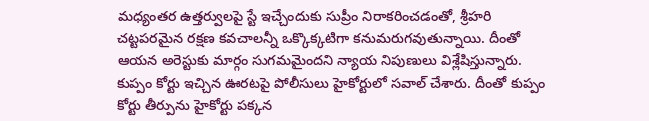మధ్యంతర ఉత్తర్వులపై స్టే ఇచ్చేందుకు సుప్రీం నిరాకరించడంతో, శ్రీహరి చట్టపరమైన రక్షణ కవచాలన్నీ ఒక్కొక్కటిగా కనుమరుగవుతున్నాయి. దీంతో ఆయన అరెస్టుకు మార్గం సుగమమైందని న్యాయ నిపుణులు విశ్లేషిస్తున్నారు.
కుప్పం కోర్టు ఇచ్చిన ఊరటపై పోలీసులు హైకోర్టులో సవాల్ చేశారు. దీంతో కుప్పం కోర్టు తీర్పును హైకోర్టు పక్కన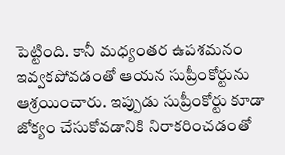పెట్టింది. కానీ మధ్యంతర ఉపశమనం ఇవ్వకపోవడంతో ఆయన సుప్రీంకోర్టును ఆశ్రయించారు. ఇప్పుడు సుప్రీంకోర్టు కూడా జోక్యం చేసుకోవడానికి నిరాకరించడంతో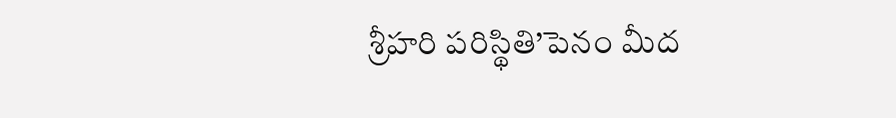శ్రీహరి పరిస్థితి’పెనం మీద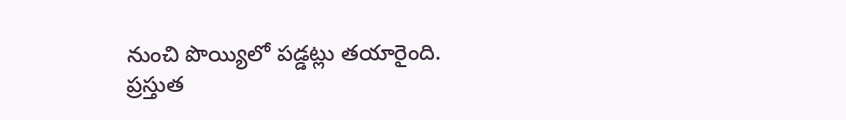నుంచి పొయ్యిలో పడ్డట్లు తయారైంది.
ప్రస్తుత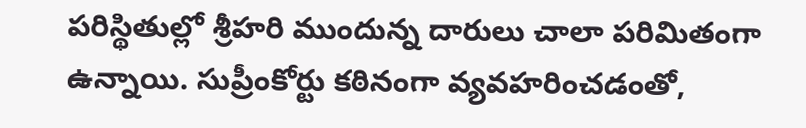పరిస్థితుల్లో శ్రీహరి ముందున్న దారులు చాలా పరిమితంగా ఉన్నాయి. సుప్రీంకోర్టు కఠినంగా వ్యవహరించడంతో,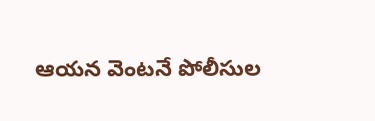ఆయన వెంటనే పోలీసుల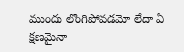ముందు లొంగిపోవడమో లేదా ఏ క్షణమైనా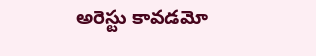అరెస్టు కావడమో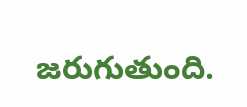జరుగుతుంది.